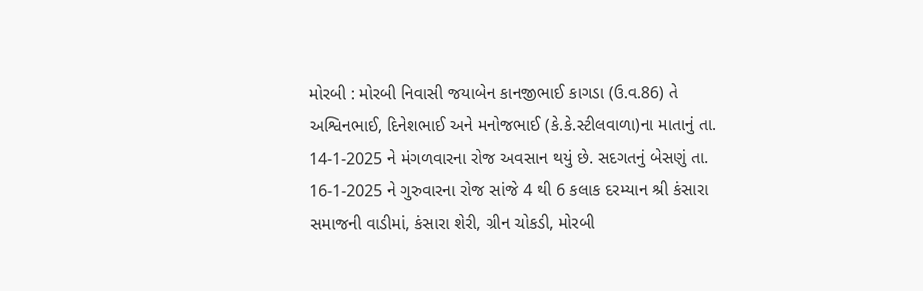મોરબી : મોરબી નિવાસી જયાબેન કાનજીભાઈ કાગડા (ઉ.વ.86) તે અશ્વિનભાઈ, દિનેશભાઈ અને મનોજભાઈ (કે.કે.સ્ટીલવાળા)ના માતાનું તા. 14-1-2025 ને મંગળવારના રોજ અવસાન થયું છે. સદગતનું બેસણું તા. 16-1-2025 ને ગુરુવારના રોજ સાંજે 4 થી 6 કલાક દરમ્યાન શ્રી કંસારા સમાજની વાડીમાં, કંસારા શેરી, ગ્રીન ચોકડી, મોરબી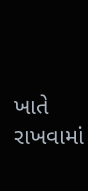ખાતે રાખવામાં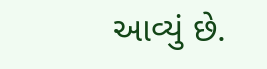આવ્યું છે.